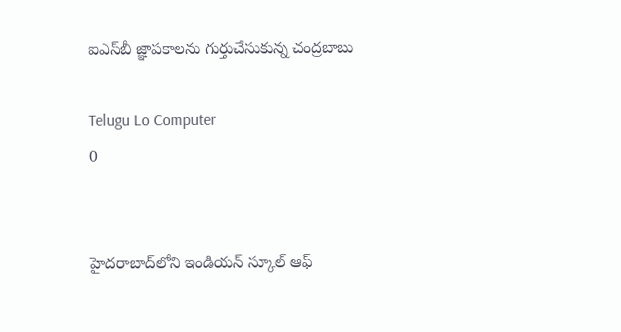ఐఎస్‌బీ జ్ఞాపకాలను గుర్తుచేసుకున్న చంద్రబాబు

Telugu Lo Computer
0


హైదరాబాద్‌లోని ఇండియన్ స్కూల్ ఆఫ్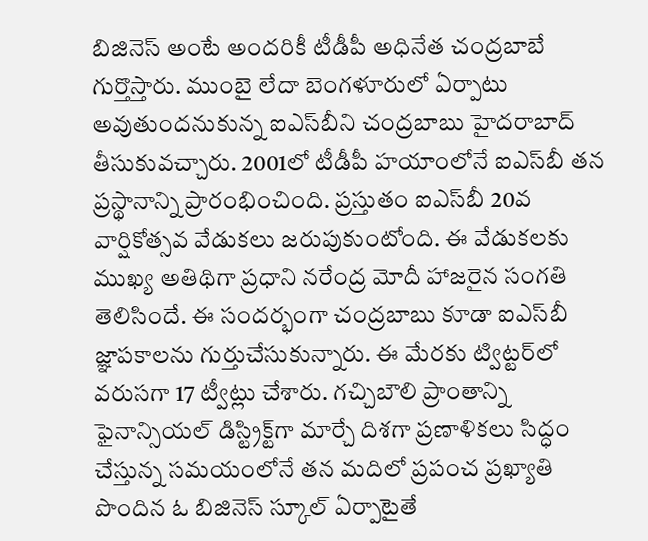బిజినెస్ అంటే అందరికీ టీడీపీ అధినేత చంద్రబాబే గుర్తొస్తారు. ముంబై లేదా బెంగళూరులో ఏర్పాటు అవుతుందనుకున్న ఐఎస్‌బీని చంద్రబాబు హైదరాబాద్ తీసుకువచ్చారు. 2001లో టీడీపీ హయాంలోనే ఐఎస్‌బీ తన ప్రస్థానాన్ని ప్రారంభించింది. ప్రస్తుతం ఐఎస్‌బీ 20వ వార్షికోత్సవ వేడుకలు జరుపుకుంటోంది. ఈ వేడుకలకు ముఖ్య అతిథిగా ప్రధాని నరేంద్ర మోదీ హాజరైన సంగతి తెలిసిందే. ఈ సందర్భంగా చంద్రబాబు కూడా ఐఎస్‌బీ జ్ఞాపకాలను గుర్తుచేసుకున్నారు. ఈ మేరకు ట్విట్టర్‌లో వరుసగా 17 ట్వీట్లు చేశారు. గచ్చిబౌలి ప్రాంతాన్ని ఫైనాన్సియల్ డిస్ట్రిక్ట్‌గా మార్చే దిశగా ప్రణాళికలు సిద్ధం చేస్తున్న సమయంలోనే తన మదిలో ప్రపంచ ప్రఖ్యాతి పొందిన ఓ బిజినెస్ స్కూల్ ఏర్పాటైతే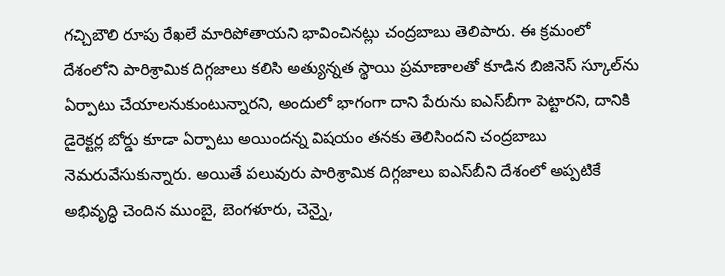గచ్చిబౌలి రూపు రేఖలే మారిపోతాయని భావించినట్లు చంద్రబాబు తెలిపారు. ఈ క్రమంలో దేశంలోని పారిశ్రామిక దిగ్గజాలు కలిసి అత్యున్నత స్థాయి ప్రమాణాలతో కూడిన బిజినెస్ స్కూల్‌ను ఏర్పాటు చేయాలనుకుంటున్నారని, అందులో భాగంగా దాని పేరును ఐఎస్‌బీగా పెట్టారని, దానికి డైరెక్టర్ల బోర్డు కూడా ఏర్పాటు అయిందన్న విషయం తనకు తెలిసిందని చంద్రబాబు నెమరువేసుకున్నారు. అయితే పలువురు పారిశ్రామిక దిగ్గజాలు ఐఎస్‌బీని దేశంలో అప్పటికే అభివృద్ధి చెందిన ముంబై, బెంగళూరు, చెన్నై,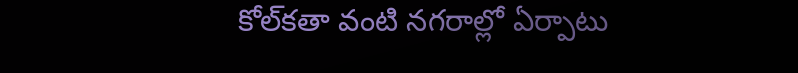కోల్‌కతా వంటి నగరాల్లో ఏర్పాటు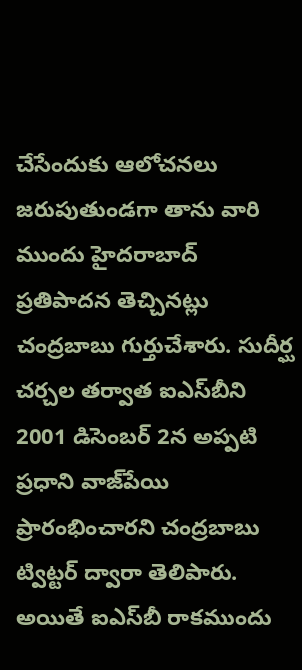చేసేందుకు ఆలోచనలు జరుపుతుండగా తాను వారి ముందు హైదరాబాద్ ప్రతిపాదన తెచ్చినట్లు చంద్రబాబు గుర్తుచేశారు. సుదీర్ఘ చర్చల తర్వాత ఐఎస్‌బీని 2001 డిసెంబర్ 2న అప్పటి ప్రధాని వాజ్‌పేయి ప్రారంభించారని చంద్రబాబు ట్విట్టర్‌ ద్వారా తెలిపారు. అయితే ఐఎస్‌బీ రాకముందు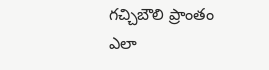గచ్చిబౌలి ప్రాంతం ఎలా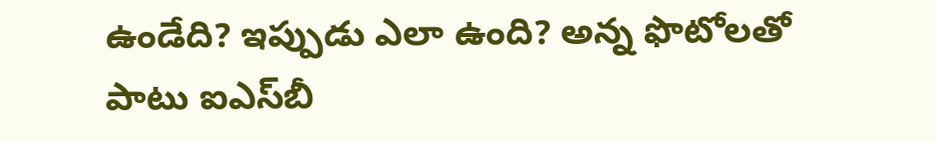ఉండేది? ఇప్పుడు ఎలా ఉంది? అన్న ఫొటోలతో పాటు ఐఎస్‌బీ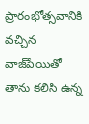ప్రారంభోత్సవానికి వచ్చిన వాజ్‌పేయితో తాను కలిసి ఉన్న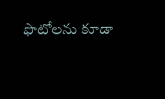ఫొటోలను కూడా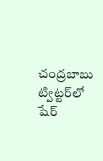చంద్రబాబు ట్విట్టర్‌లో షేర్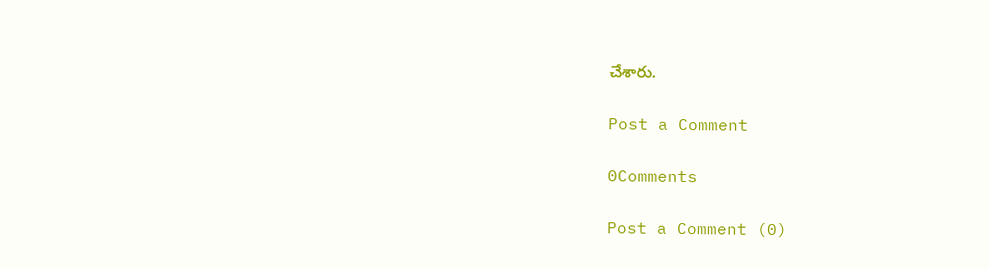చేశారు.

Post a Comment

0Comments

Post a Comment (0)